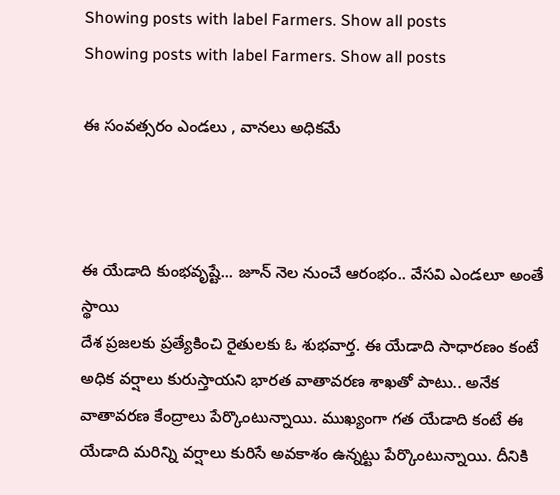Showing posts with label Farmers. Show all posts
Showing posts with label Farmers. Show all posts

ఈ సంవత్సరం ఎండలు , వానలు అధికమే



ఈ యేడాది కుంభవృష్టే... జూన్ నెల నుంచే ఆరంభం.. వేసవి ఎండలూ అంతే స్థాయి
దేశ ప్రజలకు ప్రత్యేకించి రైతులకు ఓ శుభవార్త. ఈ యేడాది సాధారణం కంటే అధిక వర్షాలు కురుస్తాయని భారత వాతావరణ శాఖతో పాటు.. అనేక వాతావరణ కేంద్రాలు పేర్కొంటున్నాయి. ముఖ్యంగా గత యేడాది కంటే ఈ యేడాది మరిన్ని వర్షాలు కురిసే అవకాశం ఉన్నట్టు పేర్కొంటున్నాయి. దీనికి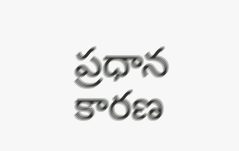ప్రధాన కారణ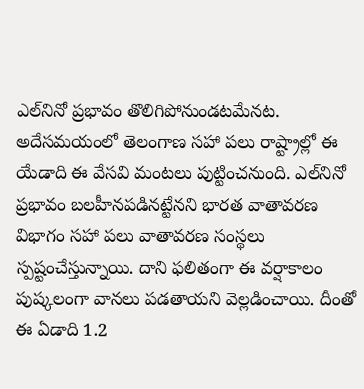ఎల్‌నినో ప్రభావం తొలిగిపోనుండటమేనట.
అదేసమయంలో తెలంగాణ సహా పలు రాష్ట్రాల్లో ఈ యేడాది ఈ వేసవి మంటలు పుట్టించనుంది. ఎల్‌నినో ప్రభావం బలహీనపడినట్టేనని భారత వాతావరణ విభాగం సహా పలు వాతావరణ సంస్థలు స్పష్టంచేస్తున్నాయి. దాని ఫలితంగా ఈ వర్షాకాలం పుష్కలంగా వానలు పడతాయని వెల్లడించాయి. దీంతో ఈ ఏడాది 1.2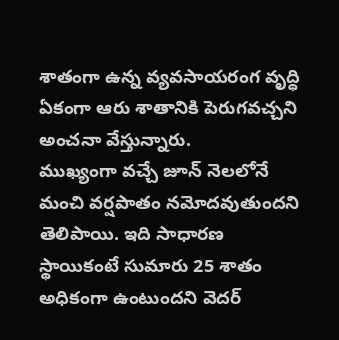శాతంగా ఉన్న వ్యవసాయరంగ వృద్ధి ఏకంగా ఆరు శాతానికి పెరుగవచ్చని అంచనా వేస్తున్నారు.
ముఖ్యంగా వచ్చే జూన్ నెలలోనే మంచి వర్షపాతం నమోదవుతుందని తెలిపాయి. ఇది సాధారణ స్థాయికంటే సుమారు 25 శాతం అధికంగా ఉంటుందని వెదర్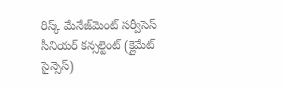రిస్క్ మేనేజ్‌మెంట్ సర్వీసెస్ సీనియర్ కన్సల్టెంట్ (క్లైమేట్ సైన్సెస్)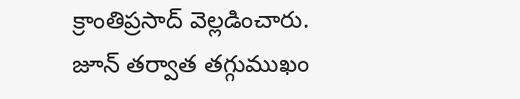క్రాంతిప్రసాద్ వెల్లడించారు. జూన్‌ తర్వాత తగ్గుముఖం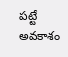పట్టే అవకాశం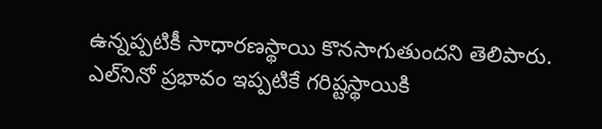ఉన్నప్పటికీ సాధారణస్థాయి కొనసాగుతుందని తెలిపారు.
ఎల్‌నినో ప్రభావం ఇప్పటికే గరిష్టస్థాయికి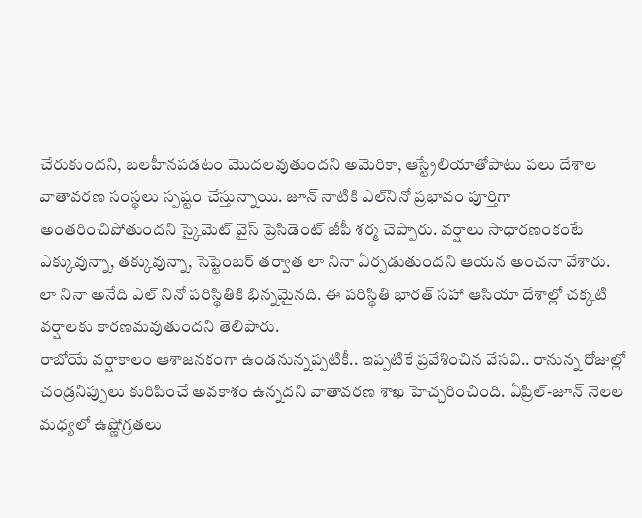చేరుకుందని, బలహీనపడటం మొదలవుతుందని అమెరికా, ఆస్ట్రేలియాతోపాటు పలు దేశాల వాతావరణ సంస్థలు స్పష్టం చేస్తున్నాయి. జూన్ నాటికి ఎల్‌నినో ప్రభావం పూర్తిగా అంతరించిపోతుందని స్కైమెట్ వైస్ ప్రెసిడెంట్ జీపీ శర్మ చెప్పారు. వర్షాలు సాధారణంకంటే ఎక్కువున్నా, తక్కువున్నా, సెప్టెంబర్ తర్వాత లా నినా ఏర్పడుతుందని ఆయన అంచనా వేశారు. లా నినా అనేది ఎల్ నినో పరిస్థితికి భిన్నమైనది. ఈ పరిస్థితి భారత్‌ సహా ఆసియా దేశాల్లో చక్కటి వర్షాలకు కారణమవుతుందని తెలిపారు.
రాబోయే వర్షాకాలం ఆశాజనకంగా ఉండనున్నప్పటికీ.. ఇప్పటికే ప్రవేశించిన వేసవి.. రానున్న రోజుల్లో చండ్రనిప్పులు కురిపించే అవకాశం ఉన్నదని వాతావరణ శాఖ హెచ్చరించింది. ఏప్రిల్-జూన్ నెలల మధ్యలో ఉష్ణోగ్రతలు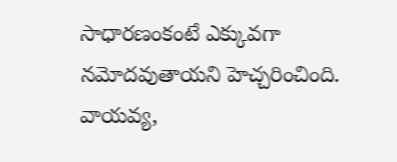సాధారణంకంటే ఎక్కువగా నమోదవుతాయని హెచ్చరించింది. వాయవ్య,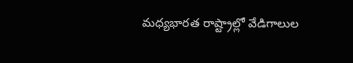మధ్యభారత రాష్ట్రాల్లో వేడిగాలుల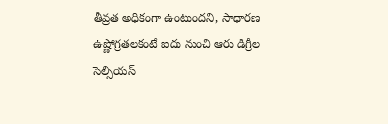తీవ్రత అధికంగా ఉంటుందని, సాధారణ ఉష్ణోగ్రతలకంటే ఐదు నుంచి ఆరు డిగ్రీల సెల్సియస్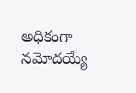అధికంగా నమోదయ్యే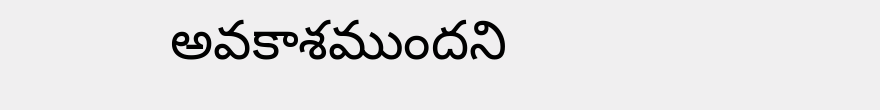అవకాశముందని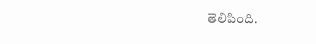తెలిపింది.